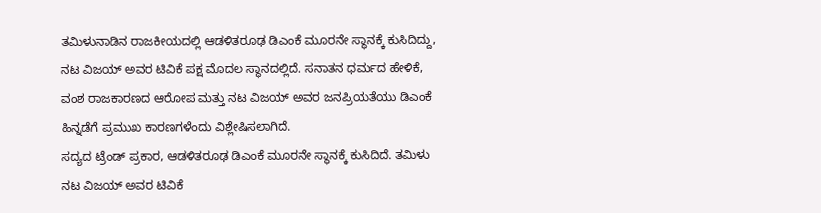ತಮಿಳುನಾಡಿನ ರಾಜಕೀಯದಲ್ಲಿ ಆಡಳಿತರೂಢ ಡಿಎಂಕೆ ಮೂರನೇ ಸ್ಥಾನಕ್ಕೆ ಕುಸಿದಿದ್ದು, ನಟ ವಿಜಯ್ ಅವರ ಟಿವಿಕೆ ಪಕ್ಷ ಮೊದಲ ಸ್ಥಾನದಲ್ಲಿದೆ. ಸನಾತನ ಧರ್ಮದ ಹೇಳಿಕೆ, ವಂಶ ರಾಜಕಾರಣದ ಆರೋಪ ಮತ್ತು ನಟ ವಿಜಯ್ ಅವರ ಜನಪ್ರಿಯತೆಯು ಡಿಎಂಕೆ ಹಿನ್ನಡೆಗೆ ಪ್ರಮುಖ ಕಾರಣಗಳೆಂದು ವಿಶ್ಲೇಷಿಸಲಾಗಿದೆ.
ಸದ್ಯದ ಟ್ರೆಂಡ್ ಪ್ರಕಾರ, ಆಡಳಿತರೂಢ ಡಿಎಂಕೆ ಮೂರನೇ ಸ್ಥಾನಕ್ಕೆ ಕುಸಿದಿದೆ. ತಮಿಳು ನಟ ವಿಜಯ್ ಅವರ ಟಿವಿಕೆ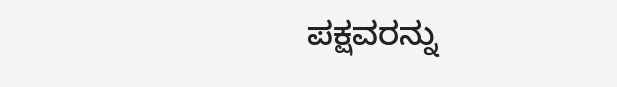ಪಕ್ಷವರನ್ನು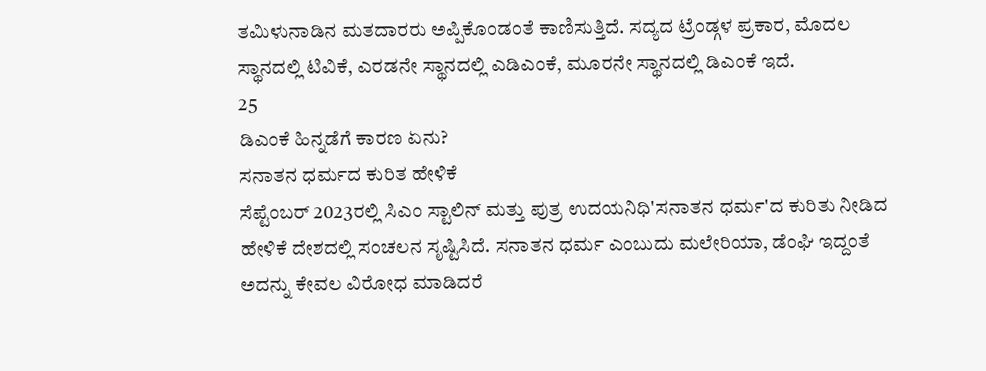ತಮಿಳುನಾಡಿನ ಮತದಾರರು ಅಪ್ಪಿಕೊಂಡಂತೆ ಕಾಣಿಸುತ್ತಿದೆ. ಸದ್ಯದ ಟ್ರೆಂಡ್ಗಳ ಪ್ರಕಾರ, ಮೊದಲ ಸ್ಥಾನದಲ್ಲಿ ಟಿವಿಕೆ, ಎರಡನೇ ಸ್ಥಾನದಲ್ಲಿ ಎಡಿಎಂಕೆ, ಮೂರನೇ ಸ್ಥಾನದಲ್ಲಿ ಡಿಎಂಕೆ ಇದೆ.
25
ಡಿಎಂಕೆ ಹಿನ್ನಡೆಗೆ ಕಾರಣ ಏನು?
ಸನಾತನ ಧರ್ಮದ ಕುರಿತ ಹೇಳಿಕೆ
ಸೆಪ್ಟೆಂಬರ್ 2023ರಲ್ಲಿ ಸಿಎಂ ಸ್ಟಾಲಿನ್ ಮತ್ತು ಪುತ್ರ ಉದಯನಿಧಿ'ಸನಾತನ ಧರ್ಮ'ದ ಕುರಿತು ನೀಡಿದ ಹೇಳಿಕೆ ದೇಶದಲ್ಲಿ ಸಂಚಲನ ಸೃಷ್ಟಿಸಿದೆ. ಸನಾತನ ಧರ್ಮ ಎಂಬುದು ಮಲೇರಿಯಾ, ಡೆಂಘಿ ಇದ್ದಂತೆ ಅದನ್ನು ಕೇವಲ ವಿರೋಧ ಮಾಡಿದರೆ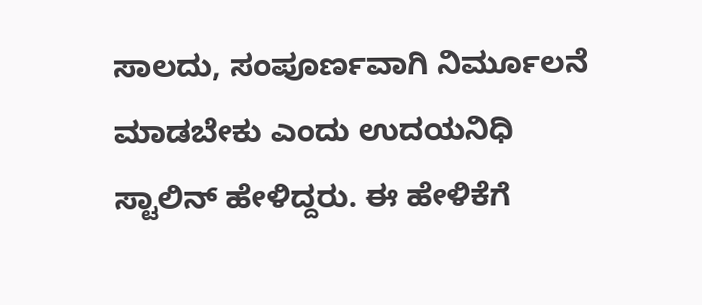ಸಾಲದು, ಸಂಪೂರ್ಣವಾಗಿ ನಿರ್ಮೂಲನೆ ಮಾಡಬೇಕು ಎಂದು ಉದಯನಿಧಿ ಸ್ಟಾಲಿನ್ ಹೇಳಿದ್ದರು. ಈ ಹೇಳಿಕೆಗೆ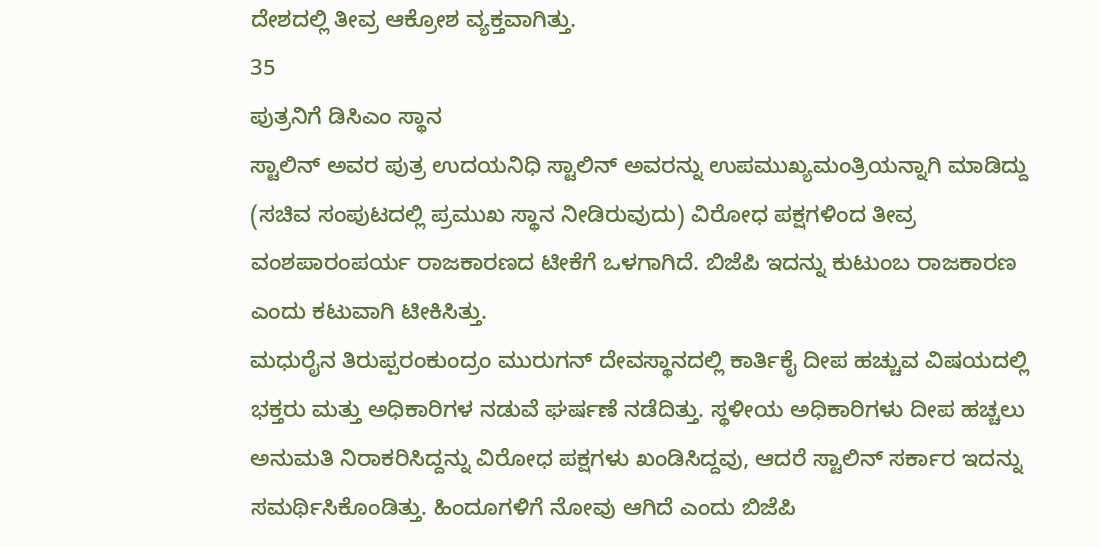ದೇಶದಲ್ಲಿ ತೀವ್ರ ಆಕ್ರೋಶ ವ್ಯಕ್ತವಾಗಿತ್ತು.
35
ಪುತ್ರನಿಗೆ ಡಿಸಿಎಂ ಸ್ಥಾನ
ಸ್ಟಾಲಿನ್ ಅವರ ಪುತ್ರ ಉದಯನಿಧಿ ಸ್ಟಾಲಿನ್ ಅವರನ್ನು ಉಪಮುಖ್ಯಮಂತ್ರಿಯನ್ನಾಗಿ ಮಾಡಿದ್ದು (ಸಚಿವ ಸಂಪುಟದಲ್ಲಿ ಪ್ರಮುಖ ಸ್ಥಾನ ನೀಡಿರುವುದು) ವಿರೋಧ ಪಕ್ಷಗಳಿಂದ ತೀವ್ರ ವಂಶಪಾರಂಪರ್ಯ ರಾಜಕಾರಣದ ಟೀಕೆಗೆ ಒಳಗಾಗಿದೆ. ಬಿಜೆಪಿ ಇದನ್ನು ಕುಟುಂಬ ರಾಜಕಾರಣ ಎಂದು ಕಟುವಾಗಿ ಟೀಕಿಸಿತ್ತು.
ಮಧುರೈನ ತಿರುಪ್ಪರಂಕುಂದ್ರಂ ಮುರುಗನ್ ದೇವಸ್ಥಾನದಲ್ಲಿ ಕಾರ್ತಿಕೈ ದೀಪ ಹಚ್ಚುವ ವಿಷಯದಲ್ಲಿ ಭಕ್ತರು ಮತ್ತು ಅಧಿಕಾರಿಗಳ ನಡುವೆ ಘರ್ಷಣೆ ನಡೆದಿತ್ತು. ಸ್ಥಳೀಯ ಅಧಿಕಾರಿಗಳು ದೀಪ ಹಚ್ಚಲು ಅನುಮತಿ ನಿರಾಕರಿಸಿದ್ದನ್ನು ವಿರೋಧ ಪಕ್ಷಗಳು ಖಂಡಿಸಿದ್ದವು, ಆದರೆ ಸ್ಟಾಲಿನ್ ಸರ್ಕಾರ ಇದನ್ನು ಸಮರ್ಥಿಸಿಕೊಂಡಿತ್ತು. ಹಿಂದೂಗಳಿಗೆ ನೋವು ಆಗಿದೆ ಎಂದು ಬಿಜೆಪಿ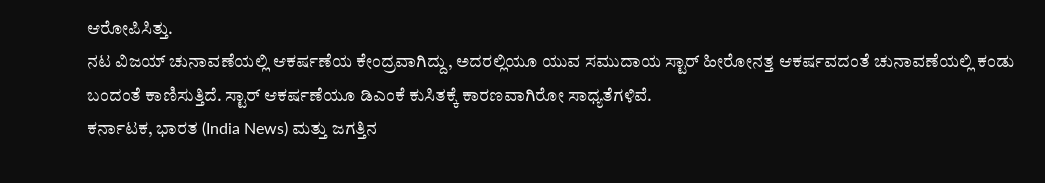ಆರೋಪಿಸಿತ್ತು.
ನಟ ವಿಜಯ್ ಚುನಾವಣೆಯಲ್ಲಿ ಆಕರ್ಷಣೆಯ ಕೇಂದ್ರವಾಗಿದ್ದು, ಅದರಲ್ಲಿಯೂ ಯುವ ಸಮುದಾಯ ಸ್ಟಾರ್ ಹೀರೋನತ್ತ ಆಕರ್ಷವದಂತೆ ಚುನಾವಣೆಯಲ್ಲಿ ಕಂಡು ಬಂದಂತೆ ಕಾಣಿಸುತ್ತಿದೆ. ಸ್ಟಾರ್ ಆಕರ್ಷಣೆಯೂ ಡಿಎಂಕೆ ಕುಸಿತಕ್ಕೆ ಕಾರಣವಾಗಿರೋ ಸಾಧ್ಯತೆಗಳಿವೆ.
ಕರ್ನಾಟಕ, ಭಾರತ (India News) ಮತ್ತು ಜಗತ್ತಿನ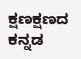ಕ್ಷಣಕ್ಷಣದ ಕನ್ನಡ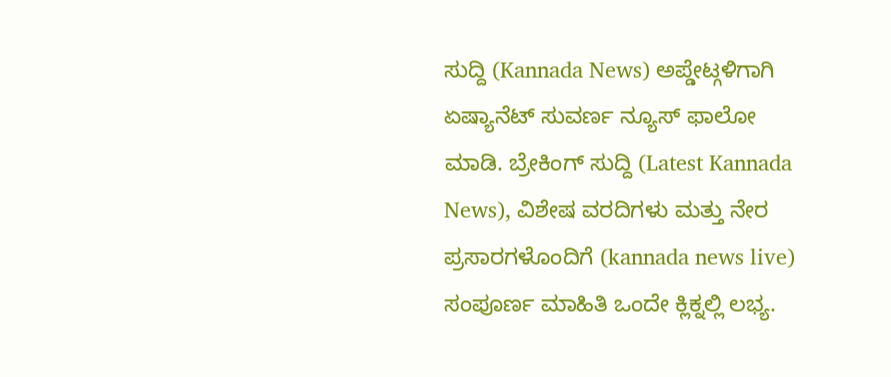ಸುದ್ದಿ (Kannada News) ಅಪ್ಡೇಟ್ಗಳಿಗಾಗಿ ಏಷ್ಯಾನೆಟ್ ಸುವರ್ಣ ನ್ಯೂಸ್ ಫಾಲೋ ಮಾಡಿ. ಬ್ರೇಕಿಂಗ್ ಸುದ್ದಿ (Latest Kannada News), ವಿಶೇಷ ವರದಿಗಳು ಮತ್ತು ನೇರ ಪ್ರಸಾರಗಳೊಂದಿಗೆ (kannada news live) ಸಂಪೂರ್ಣ ಮಾಹಿತಿ ಒಂದೇ ಕ್ಲಿಕ್ನಲ್ಲಿ ಲಭ್ಯ.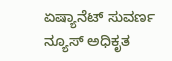ಏಷ್ಯಾನೆಟ್ ಸುವರ್ಣ ನ್ಯೂಸ್ ಅಧಿಕೃತ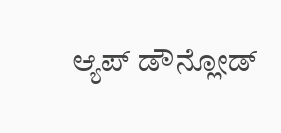ಆ್ಯಪ್ ಡೌನ್ಲೋಡ್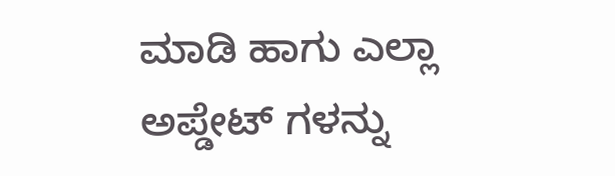ಮಾಡಿ ಹಾಗು ಎಲ್ಲಾ ಅಪ್ಡೇಟ್ ಗಳನ್ನು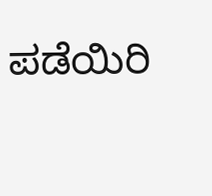ಪಡೆಯಿರಿ